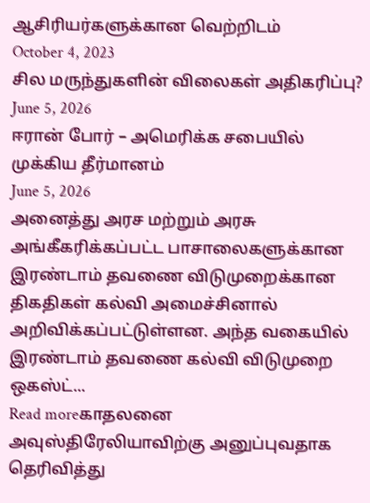ஆசிரியர்களுக்கான வெற்றிடம்
October 4, 2023
சில மருந்துகளின் விலைகள் அதிகரிப்பு?
June 5, 2026
ஈரான் போர் – அமெரிக்க சபையில் முக்கிய தீர்மானம்
June 5, 2026
அனைத்து அரச மற்றும் அரசு அங்கீகரிக்கப்பட்ட பாசாலைகளுக்கான இரண்டாம் தவணை விடுமுறைக்கான திகதிகள் கல்வி அமைச்சினால் அறிவிக்கப்பட்டுள்ளன. அந்த வகையில் இரண்டாம் தவணை கல்வி விடுமுறை ஒகஸ்ட்...
Read moreகாதலனை அவுஸ்திரேலியாவிற்கு அனுப்புவதாக தெரிவித்து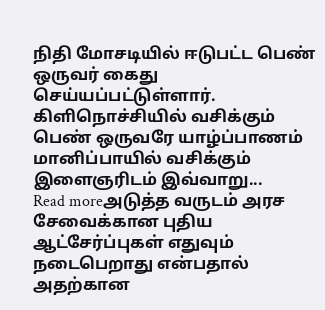நிதி மோசடியில் ஈடுபட்ட பெண் ஒருவர் கைது செய்யப்பட்டுள்ளார். கிளிநொச்சியில் வசிக்கும் பெண் ஒருவரே யாழ்ப்பாணம் மானிப்பாயில் வசிக்கும் இளைஞரிடம் இவ்வாறு...
Read moreஅடுத்த வருடம் அரச சேவைக்கான புதிய ஆட்சேர்ப்புகள் எதுவும் நடைபெறாது என்பதால் அதற்கான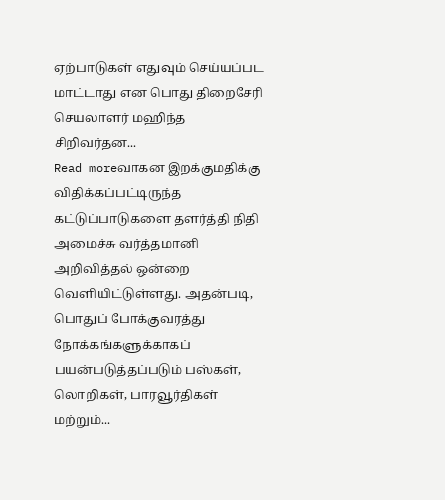ஏற்பாடுகள் எதுவும் செய்யப்பட மாட்டாது என பொது திறைசேரி செயலாளர் மஹிந்த சிறிவர்தன...
Read moreவாகன இறக்குமதிக்கு விதிக்கப்பட்டிருந்த கட்டுப்பாடுகளை தளர்த்தி நிதி அமைச்சு வர்த்தமானி அறிவித்தல் ஒன்றை வெளியிட்டுள்ளது. அதன்படி, பொதுப் போக்குவரத்து நோக்கங்களுக்காகப் பயன்படுத்தப்படும் பஸ்கள், லொறிகள், பாரவூர்திகள் மற்றும்...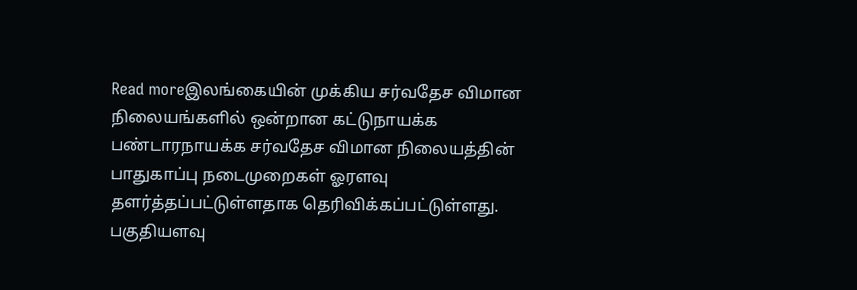Read moreஇலங்கையின் முக்கிய சர்வதேச விமான நிலையங்களில் ஒன்றான கட்டுநாயக்க பண்டாரநாயக்க சர்வதேச விமான நிலையத்தின் பாதுகாப்பு நடைமுறைகள் ஓரளவு தளர்த்தப்பட்டுள்ளதாக தெரிவிக்கப்பட்டுள்ளது. பகுதியளவு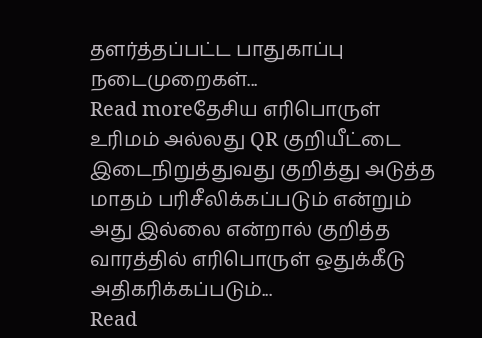தளர்த்தப்பட்ட பாதுகாப்பு நடைமுறைகள்...
Read moreதேசிய எரிபொருள் உரிமம் அல்லது QR குறியீட்டை இடைநிறுத்துவது குறித்து அடுத்த மாதம் பரிசீலிக்கப்படும் என்றும் அது இல்லை என்றால் குறித்த வாரத்தில் எரிபொருள் ஒதுக்கீடு அதிகரிக்கப்படும்...
Read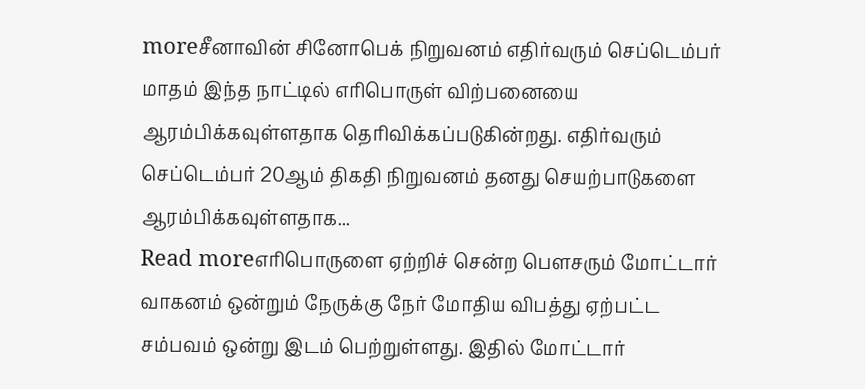moreசீனாவின் சினோபெக் நிறுவனம் எதிர்வரும் செப்டெம்பர் மாதம் இந்த நாட்டில் எரிபொருள் விற்பனையை ஆரம்பிக்கவுள்ளதாக தெரிவிக்கப்படுகின்றது. எதிர்வரும் செப்டெம்பர் 20ஆம் திகதி நிறுவனம் தனது செயற்பாடுகளை ஆரம்பிக்கவுள்ளதாக...
Read moreஎரிபொருளை ஏற்றிச் சென்ற பௌசரும் மோட்டார் வாகனம் ஒன்றும் நேருக்கு நேர் மோதிய விபத்து ஏற்பட்ட சம்பவம் ஒன்று இடம் பெற்றுள்ளது. இதில் மோட்டார்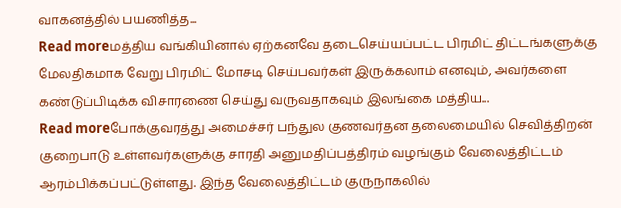வாகனத்தில் பயணித்த...
Read moreமத்திய வங்கியினால் ஏற்கனவே தடைசெய்யப்பட்ட பிரமிட் திட்டங்களுக்கு மேலதிகமாக வேறு பிரமிட் மோசடி செய்பவர்கள் இருக்கலாம் எனவும், அவர்களை கண்டுப்பிடிக்க விசாரணை செய்து வருவதாகவும் இலங்கை மத்திய...
Read moreபோக்குவரத்து அமைச்சர் பந்துல குணவர்தன தலைமையில் செவித்திறன் குறைபாடு உள்ளவர்களுக்கு சாரதி அனுமதிப்பத்திரம் வழங்கும் வேலைத்திட்டம் ஆரம்பிக்கப்பட்டுள்ளது. இந்த வேலைத்திட்டம் குருநாகலில்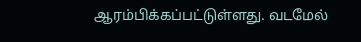ஆரம்பிக்கப்பட்டுள்ளது. வடமேல்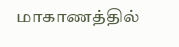மாகாணத்தில்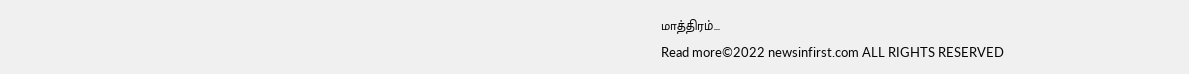மாத்திரம்...
Read more©2022 newsinfirst.com ALL RIGHTS RESERVED